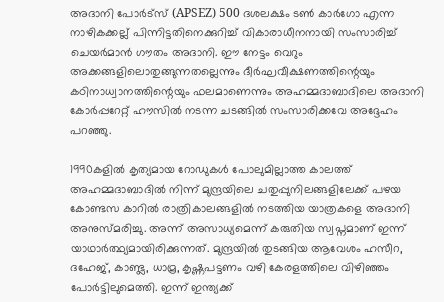അദാനി പോർട്സ് (APSEZ) 500 ദശലക്ഷം ടൺ കാർഗോ എന്ന നാഴികക്കല്ല് പിന്നിട്ടതിനെക്കുറിച്ച് വികാരാധീനനായി സംസാരിച്ച് ചെയർമാൻ ഗൗതം അദാനി. ഈ നേട്ടം വെറും അക്കങ്ങളിലൊതുങ്ങുന്നതല്ലെന്നും ദീർഘവീക്ഷണത്തിന്റെയും കഠിനാധ്വാനത്തിന്റെയും ഫലമാണെന്നും അഹമ്മദാബാദിലെ അദാനി കോർപ്പറേറ്റ് ഹൗസിൽ നടന്ന ചടങ്ങിൽ സംസാരിക്കവേ അദ്ദേഹം പറഞ്ഞു.

1990കളിൽ കൃത്യമായ റോഡുകൾ പോലുമില്ലാത്ത കാലത്ത് അഹമ്മദാബാദിൽ നിന്ന് മുന്ദ്രയിലെ ചതുപ്പുനിലങ്ങളിലേക്ക് പഴയ കോണ്ടസ കാറിൽ രാത്രികാലങ്ങളിൽ നടത്തിയ യാത്രകളെ അദാനി അനുസ്മരിച്ചു. അന്ന് അസാധ്യമെന്ന് കരുതിയ സ്വപ്നമാണ് ഇന്ന് യാഥാർത്ഥ്യമായിരിക്കുന്നത്. മുന്ദ്രയിൽ തുടങ്ങിയ ആവേശം ഹസീറ, ദഹേജ്, കാണ്ട്ല, ധാമ്ര, കൃഷ്ണപട്ടണം വഴി കേരളത്തിലെ വിഴിഞ്ഞം പോർട്ടിലുമെത്തി. ഇന്ന് ഇന്ത്യക്ക്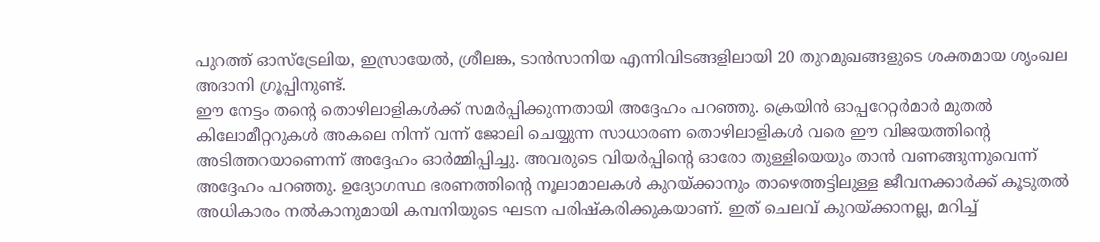പുറത്ത് ഓസ്ട്രേലിയ, ഇസ്രായേൽ, ശ്രീലങ്ക, ടാൻസാനിയ എന്നിവിടങ്ങളിലായി 20 തുറമുഖങ്ങളുടെ ശക്തമായ ശൃംഖല അദാനി ഗ്രൂപ്പിനുണ്ട്.
ഈ നേട്ടം തന്റെ തൊഴിലാളികൾക്ക് സമർപ്പിക്കുന്നതായി അദ്ദേഹം പറഞ്ഞു. ക്രെയിൻ ഓപ്പറേറ്റർമാർ മുതൽ കിലോമീറ്ററുകൾ അകലെ നിന്ന് വന്ന് ജോലി ചെയ്യുന്ന സാധാരണ തൊഴിലാളികൾ വരെ ഈ വിജയത്തിന്റെ അടിത്തറയാണെന്ന് അദ്ദേഹം ഓർമ്മിപ്പിച്ചു. അവരുടെ വിയർപ്പിന്റെ ഓരോ തുള്ളിയെയും താൻ വണങ്ങുന്നുവെന്ന് അദ്ദേഹം പറഞ്ഞു. ഉദ്യോഗസ്ഥ ഭരണത്തിന്റെ നൂലാമാലകൾ കുറയ്ക്കാനും താഴെത്തട്ടിലുള്ള ജീവനക്കാർക്ക് കൂടുതൽ അധികാരം നൽകാനുമായി കമ്പനിയുടെ ഘടന പരിഷ്കരിക്കുകയാണ്. ഇത് ചെലവ് കുറയ്ക്കാനല്ല, മറിച്ച്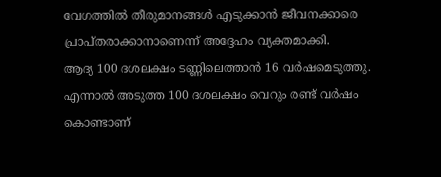വേഗത്തിൽ തീരുമാനങ്ങൾ എടുക്കാൻ ജീവനക്കാരെ പ്രാപ്തരാക്കാനാണെന്ന് അദ്ദേഹം വ്യക്തമാക്കി.
ആദ്യ 100 ദശലക്ഷം ടണ്ണിലെത്താൻ 16 വർഷമെടുത്തു. എന്നാൽ അടുത്ത 100 ദശലക്ഷം വെറും രണ്ട് വർഷം കൊണ്ടാണ്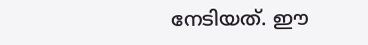നേടിയത്. ഈ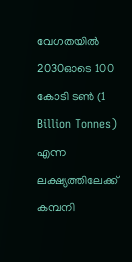വേഗതയിൽ 2030ഓടെ 100 കോടി ടൺ (1 Billion Tonnes) എന്ന ലക്ഷ്യത്തിലേക്ക് കമ്പനി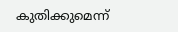കുതിക്കുമെന്ന്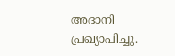അദാനി പ്രഖ്യാപിച്ചു.